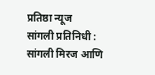प्रतिष्ठा न्यूज
सांगली प्रतिनिधी : सांगली मिरज आणि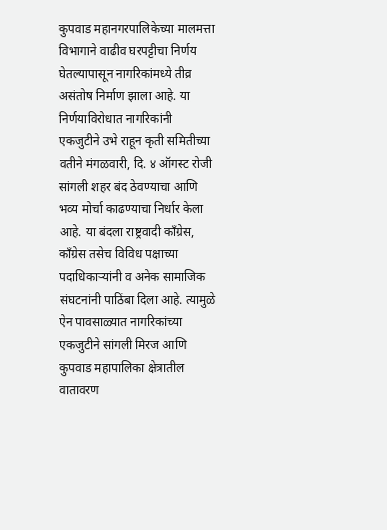कुपवाड महानगरपालिकेच्या मालमत्ता विभागाने वाढीव घरपट्टीचा निर्णय घेतल्यापासून नागरिकांमध्ये तीव्र असंतोष निर्माण झाला आहे. या निर्णयाविरोधात नागरिकांनी एकजुटीने उभे राहून कृती समितीच्या वतीने मंगळवारी, दि. ४ ऑगस्ट रोजी सांगली शहर बंद ठेवण्याचा आणि भव्य मोर्चा काढण्याचा निर्धार केला आहे. या बंदला राष्ट्रवादी काँग्रेस, काँग्रेस तसेच विविध पक्षाच्या पदाधिकाऱ्यांनी व अनेक सामाजिक संघटनांनी पाठिंबा दिला आहे. त्यामुळे ऐन पावसाळ्यात नागरिकांच्या एकजुटीने सांगली मिरज आणि कुपवाड महापालिका क्षेत्रातील वातावरण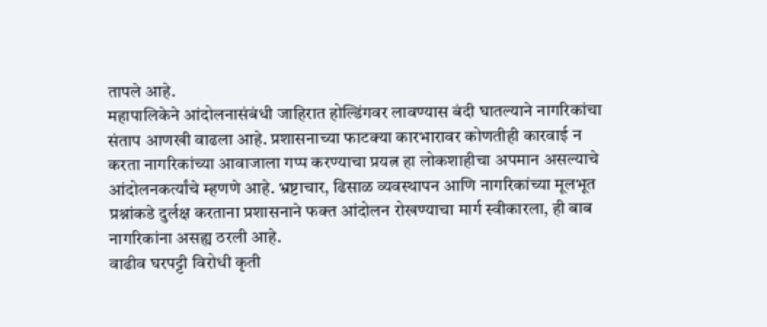तापले आहे.
महापालिकेने आंदोलनासंबंधी जाहिरात होल्डिंगवर लावण्यास बंदी घातल्याने नागरिकांचा संताप आणखी वाढला आहे. प्रशासनाच्या फाटक्या कारभारावर कोणतीही कारवाई न करता नागरिकांच्या आवाजाला गप्प करण्याचा प्रयत्न हा लोकशाहीचा अपमान असल्याचे आंदोलनकर्त्यांचे म्हणणे आहे. भ्रष्टाचार, ढिसाळ व्यवस्थापन आणि नागरिकांच्या मूलभूत प्रश्नांकडे दुर्लक्ष करताना प्रशासनाने फक्त आंदोलन रोखण्याचा मार्ग स्वीकारला, ही बाब नागरिकांना असह्य ठरली आहे.
वाढीव घरपट्टी विरोधी कृती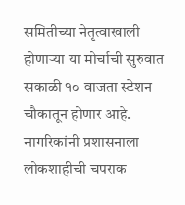समितीच्या नेतृत्वाखाली होणाऱ्या या मोर्चाची सुरुवात सकाळी १० वाजता स्टेशन चौकातून होणार आहे. नागरिकांनी प्रशासनाला लोकशाहीची चपराक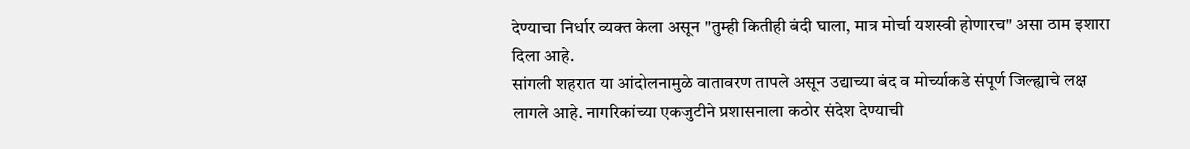देण्याचा निर्धार व्यक्त केला असून "तुम्ही कितीही बंदी घाला, मात्र मोर्चा यशस्वी होणारच" असा ठाम इशारा दिला आहे.
सांगली शहरात या आंदोलनामुळे वातावरण तापले असून उद्याच्या बंद व मोर्च्याकडे संपूर्ण जिल्ह्याचे लक्ष लागले आहे. नागरिकांच्या एकजुटीने प्रशासनाला कठोर संदेश देण्याची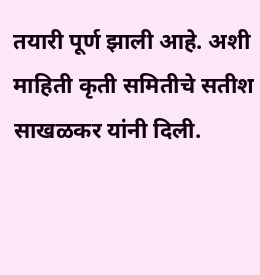तयारी पूर्ण झाली आहे. अशी माहिती कृती समितीचे सतीश साखळकर यांनी दिली.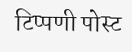टिप्पणी पोस्ट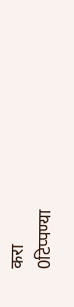करा
0टिप्पण्या